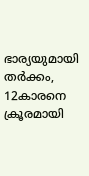ഭാര്യയുമായി തർക്കം, 12കാരനെ ക്രൂരമായി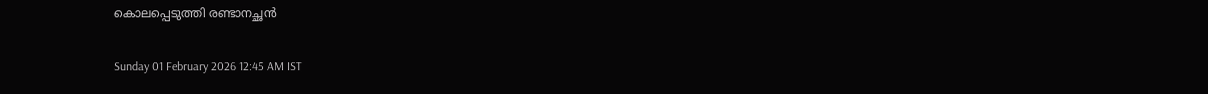കൊലപ്പെടുത്തി രണ്ടാനച്ഛൻ

Sunday 01 February 2026 12:45 AM IST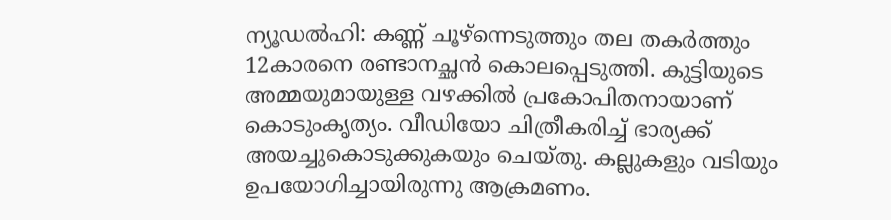ന്യൂഡൽഹി: കണ്ണ് ചൂഴ്ന്നെടുത്തും തല തകർത്തും 12കാരനെ രണ്ടാനച്ഛൻ കൊലപ്പെടുത്തി. കുട്ടിയുടെ അമ്മയുമായുള്ള വഴക്കിൽ പ്രകോപിതനായാണ് കൊടുംകൃത്യം. വീഡിയോ ചിത്രീകരിച്ച് ഭാര്യക്ക് അയച്ചുകൊടുക്കുകയും ചെയ്‌തു. കല്ലുകളും വടിയും ഉപയോഗിച്ചായിരുന്നു ആക്രമണം.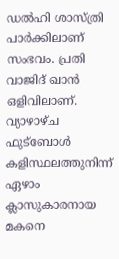ഡൽഹി ശാസ്ത്രി പാർക്കിലാണ് സംഭവം. പ്രതി വാജിദ് ഖാൻ ഒളിവിലാണ്. വ്യാഴാഴ്ച ഫുട്‌ബോൾ കളിസ്ഥലത്തുനിന്ന് ഏഴാം ക്ലാസുകാരനായ മകനെ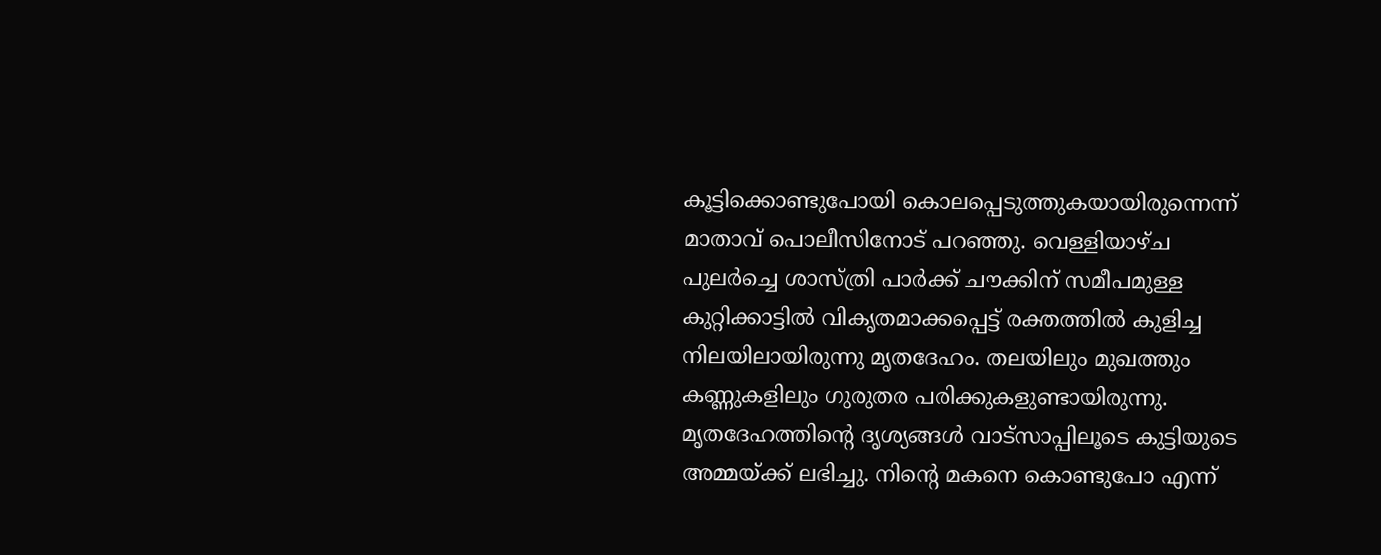കൂട്ടിക്കൊണ്ടുപോയി കൊലപ്പെടുത്തുകയായിരുന്നെന്ന് മാതാവ് പൊലീസിനോട് പറഞ്ഞു. വെള്ളിയാഴ്ച പുലർച്ചെ ശാസ്ത്രി പാർക്ക് ചൗക്കിന് സമീപമുള്ള കുറ്റിക്കാട്ടിൽ വികൃതമാക്കപ്പെട്ട് രക്തത്തിൽ കുളിച്ച നിലയിലായിരുന്നു മൃതദേഹം. തലയിലും മുഖത്തും കണ്ണുകളിലും ഗുരുതര പരിക്കുകളുണ്ടായിരുന്നു. മൃതദേഹത്തിന്റെ ദൃശ്യങ്ങൾ വാട്സാപ്പിലൂടെ കുട്ടിയുടെ അമ്മയ്‌ക്ക് ലഭിച്ചു. നിന്റെ മകനെ കൊണ്ടുപോ എന്ന്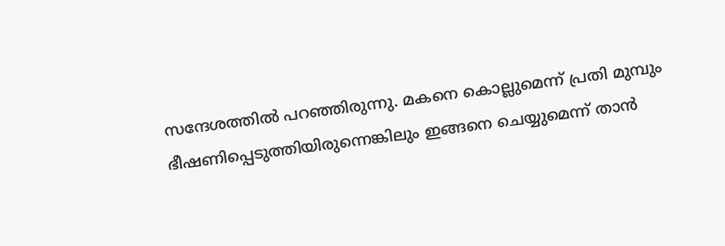സന്ദേശത്തിൽ പറഞ്ഞിരുന്നു. മകനെ കൊല്ലുമെന്ന് പ്രതി മുമ്പും ഭീഷണിപ്പെടുത്തിയിരുന്നെങ്കിലും ഇങ്ങനെ ചെയ്യുമെന്ന് താൻ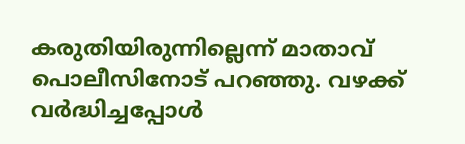കരുതിയിരുന്നില്ലെന്ന് മാതാവ് പൊലീസിനോട് പറഞ്ഞു. വഴക്ക് വർദ്ധിച്ചപ്പോൾ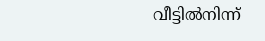വീട്ടിൽനിന്ന്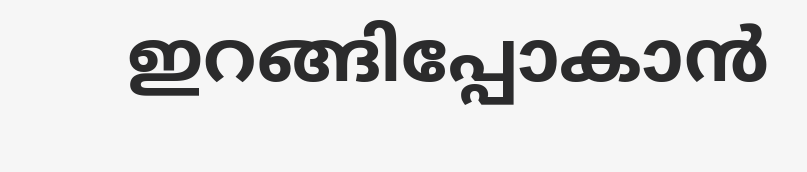ഇറങ്ങിപ്പോകാൻ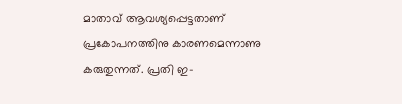മാതാവ് ആവശ്യപ്പെട്ടതാണ് പ്രകോപനത്തിനു കാരണമെന്നാണു കരുതുന്നത്. പ്രതി ഇ-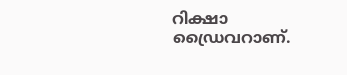റിക്ഷാ ഡ്രൈവറാണ്.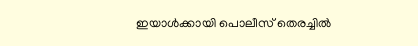ഇയാൾക്കായി പൊലീസ് തെരച്ചിൽ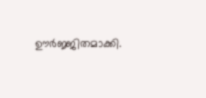ഊർജ്ജിതമാക്കി.